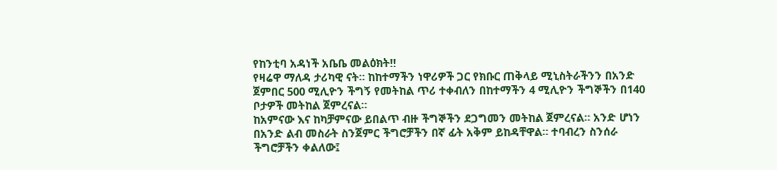የከንቲባ አዳነች አቤቤ መልዕክት‼
የዛሬዋ ማለዳ ታሪካዊ ናት። ከከተማችን ነዋሪዎች ጋር የክቡር ጠቅላይ ሚኒስትራችንን በአንድ ጀምበር 500 ሚሊዮን ችግኝ የመትከል ጥሪ ተቀብለን በከተማችን 4 ሚሊዮን ችግኞችን በ140 ቦታዎች መትከል ጀምረናል።
ከአምናው እና ከካቻምናው ይበልጥ ብዙ ችግኞችን ደጋግመን መትከል ጀምረናል። አንድ ሆነን በአንድ ልብ መስራት ስንጀምር ችግሮቻችን በኛ ፊት አቅም ይከዳቸዋል። ተባብረን ስንሰራ ችግሮቻችን ቀልለው፤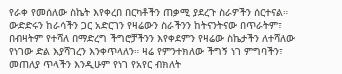የራቀ የመሰለው ስኬት እየቀረበ በርካቶችን ጠቃሚ ያደረጉ ስራዎችን ሰርተናል።
ውድድሩን ከራሳችን ጋር አድርገን የዛሬውን ስራችንን ከትናንትናው በጥራትም፣ በብዛትም የተሻለ በማድረግ ችግሮቻችንን እየቀደምን የዛሬው ስኬታችን ለተሻለው የነገው ድል እያሻገረን እንቀጥላለን። ዛሬ የምንተክለው ችግኝ ነገ ምግባችን፣ መጠለያ ጥላችን እንዲሁም የነገ የአየር ብክለት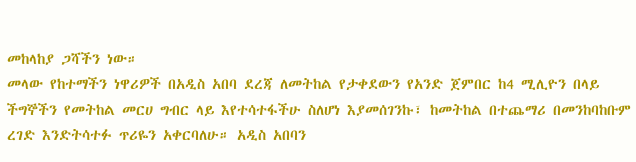መከላከያ ጋሻችን ነው።
መላው የከተማችን ነዋሪዎች በአዲስ አበባ ደረጃ ለመትከል የታቀደውን የአንድ ጀምበር ከ4 ሚሊዮን በላይ ችግኞችን የመትከል መርሀ ግብር ላይ እየተሳተፋችሁ ስለሆነ እያመሰገንኩ፣ ከመትከል በተጨማሪ በመንከባከቡም ረገድ እንድትሳተፉ ጥሪዬን አቀርባለሁ። አዲስ አበባን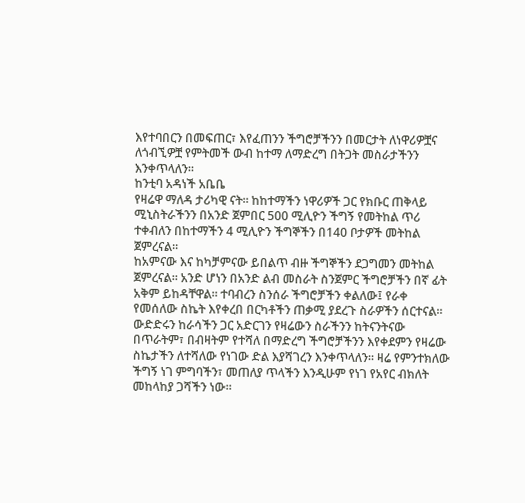እየተባበርን በመፍጠር፣ እየፈጠንን ችግሮቻችንን በመርታት ለነዋሪዎቿና ለጎብኚዎቿ የምትመች ውብ ከተማ ለማድረግ በትጋት መስራታችንን እንቀጥላለን።
ከንቲባ አዳነች አቤቤ
የዛሬዋ ማለዳ ታሪካዊ ናት። ከከተማችን ነዋሪዎች ጋር የክቡር ጠቅላይ ሚኒስትራችንን በአንድ ጀምበር 500 ሚሊዮን ችግኝ የመትከል ጥሪ ተቀብለን በከተማችን 4 ሚሊዮን ችግኞችን በ140 ቦታዎች መትከል ጀምረናል።
ከአምናው እና ከካቻምናው ይበልጥ ብዙ ችግኞችን ደጋግመን መትከል ጀምረናል። አንድ ሆነን በአንድ ልብ መስራት ስንጀምር ችግሮቻችን በኛ ፊት አቅም ይከዳቸዋል። ተባብረን ስንሰራ ችግሮቻችን ቀልለው፤ የራቀ የመሰለው ስኬት እየቀረበ በርካቶችን ጠቃሚ ያደረጉ ስራዎችን ሰርተናል።
ውድድሩን ከራሳችን ጋር አድርገን የዛሬውን ስራችንን ከትናንትናው በጥራትም፣ በብዛትም የተሻለ በማድረግ ችግሮቻችንን እየቀደምን የዛሬው ስኬታችን ለተሻለው የነገው ድል እያሻገረን እንቀጥላለን። ዛሬ የምንተክለው ችግኝ ነገ ምግባችን፣ መጠለያ ጥላችን እንዲሁም የነገ የአየር ብክለት መከላከያ ጋሻችን ነው።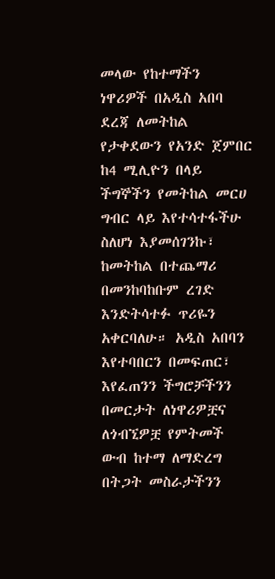መላው የከተማችን ነዋሪዎች በአዲስ አበባ ደረጃ ለመትከል የታቀደውን የአንድ ጀምበር ከ4 ሚሊዮን በላይ ችግኞችን የመትከል መርሀ ግብር ላይ እየተሳተፋችሁ ስለሆነ እያመሰገንኩ፣ ከመትከል በተጨማሪ በመንከባከቡም ረገድ እንድትሳተፉ ጥሪዬን አቀርባለሁ። አዲስ አበባን እየተባበርን በመፍጠር፣ እየፈጠንን ችግሮቻችንን በመርታት ለነዋሪዎቿና ለጎብኚዎቿ የምትመች ውብ ከተማ ለማድረግ በትጋት መስራታችንን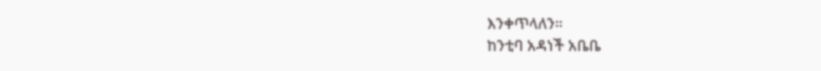እንቀጥላለን።
ከንቲባ አዳነች አቤቤ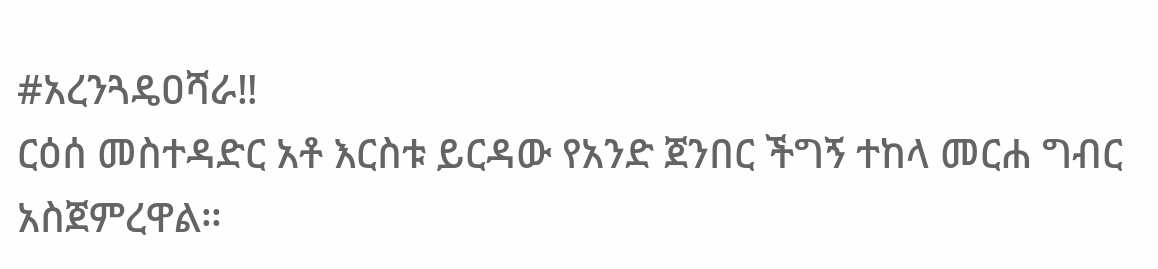#አረንጓዴዐሻራ‼
ርዕሰ መስተዳድር አቶ እርስቱ ይርዳው የአንድ ጀንበር ችግኝ ተከላ መርሐ ግብር አስጀምረዋል።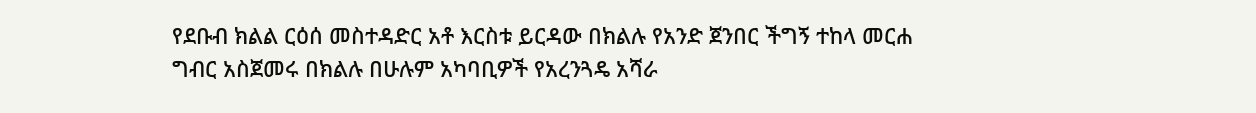የደቡብ ክልል ርዕሰ መስተዳድር አቶ እርስቱ ይርዳው በክልሉ የአንድ ጀንበር ችግኝ ተከላ መርሐ ግብር አስጀመሩ በክልሉ በሁሉም አካባቢዎች የአረንጓዴ አሻራ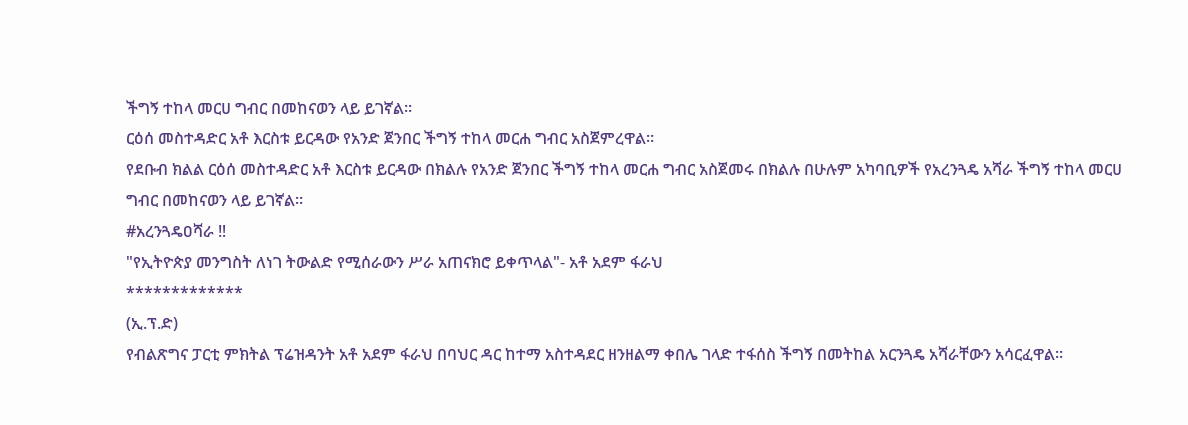ችግኝ ተከላ መርሀ ግብር በመከናወን ላይ ይገኛል።
ርዕሰ መስተዳድር አቶ እርስቱ ይርዳው የአንድ ጀንበር ችግኝ ተከላ መርሐ ግብር አስጀምረዋል።
የደቡብ ክልል ርዕሰ መስተዳድር አቶ እርስቱ ይርዳው በክልሉ የአንድ ጀንበር ችግኝ ተከላ መርሐ ግብር አስጀመሩ በክልሉ በሁሉም አካባቢዎች የአረንጓዴ አሻራ ችግኝ ተከላ መርሀ ግብር በመከናወን ላይ ይገኛል።
#አረንጓዴዐሻራ ‼
"የኢትዮጵያ መንግስት ለነገ ትውልድ የሚሰራውን ሥራ አጠናክሮ ይቀጥላል"- አቶ አደም ፋራህ
*************
(ኢ.ፕ.ድ)
የብልጽግና ፓርቲ ምክትል ፕሬዝዳንት አቶ አደም ፋራህ በባህር ዳር ከተማ አስተዳደር ዘንዘልማ ቀበሌ ገላድ ተፋሰስ ችግኝ በመትከል አርንጓዴ አሻራቸውን አሳርፈዋል።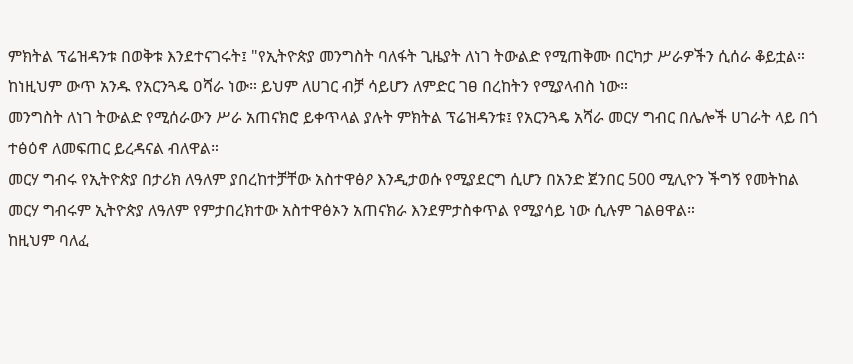ምክትል ፕሬዝዳንቱ በወቅቱ እንደተናገሩት፤ "የኢትዮጵያ መንግስት ባለፋት ጊዜያት ለነገ ትውልድ የሚጠቅሙ በርካታ ሥራዎችን ሲሰራ ቆይቷል። ከነዚህም ውጥ አንዱ የአርንጓዴ ዐሻራ ነው። ይህም ለሀገር ብቻ ሳይሆን ለምድር ገፀ በረከትን የሚያላብስ ነው።
መንግስት ለነገ ትውልድ የሚሰራውን ሥራ አጠናክሮ ይቀጥላል ያሉት ምክትል ፕሬዝዳንቱ፤ የአርንጓዴ አሻራ መርሃ ግብር በሌሎች ሀገራት ላይ በጎ ተፅዕኖ ለመፍጠር ይረዳናል ብለዋል።
መርሃ ግብሩ የኢትዮጵያ በታሪክ ለዓለም ያበረከተቻቸው አስተዋፅዖ እንዲታወሱ የሚያደርግ ሲሆን በአንድ ጀንበር 500 ሚሊዮን ችግኝ የመትከል መርሃ ግብሩም ኢትዮጵያ ለዓለም የምታበረክተው አስተዋፅኦን አጠናክራ እንደምታስቀጥል የሚያሳይ ነው ሲሉም ገልፀዋል።
ከዚህም ባለፈ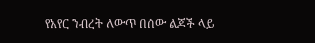የአየር ንብረት ለውጥ በሰው ልጆች ላይ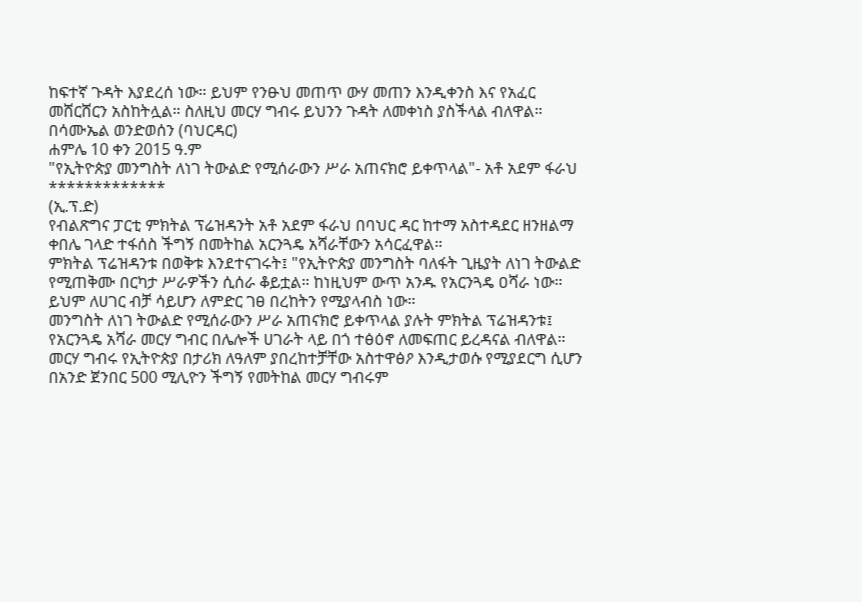ከፍተኛ ጉዳት እያደረሰ ነው። ይህም የንፁህ መጠጥ ውሃ መጠን እንዲቀንስ እና የአፈር መሸርሸርን አስከትሏል። ስለዚህ መርሃ ግብሩ ይህንን ጉዳት ለመቀነስ ያስችላል ብለዋል።
በሳሙኤል ወንድወሰን (ባህርዳር)
ሐምሌ 10 ቀን 2015 ዓ.ም
"የኢትዮጵያ መንግስት ለነገ ትውልድ የሚሰራውን ሥራ አጠናክሮ ይቀጥላል"- አቶ አደም ፋራህ
*************
(ኢ.ፕ.ድ)
የብልጽግና ፓርቲ ምክትል ፕሬዝዳንት አቶ አደም ፋራህ በባህር ዳር ከተማ አስተዳደር ዘንዘልማ ቀበሌ ገላድ ተፋሰስ ችግኝ በመትከል አርንጓዴ አሻራቸውን አሳርፈዋል።
ምክትል ፕሬዝዳንቱ በወቅቱ እንደተናገሩት፤ "የኢትዮጵያ መንግስት ባለፋት ጊዜያት ለነገ ትውልድ የሚጠቅሙ በርካታ ሥራዎችን ሲሰራ ቆይቷል። ከነዚህም ውጥ አንዱ የአርንጓዴ ዐሻራ ነው። ይህም ለሀገር ብቻ ሳይሆን ለምድር ገፀ በረከትን የሚያላብስ ነው።
መንግስት ለነገ ትውልድ የሚሰራውን ሥራ አጠናክሮ ይቀጥላል ያሉት ምክትል ፕሬዝዳንቱ፤ የአርንጓዴ አሻራ መርሃ ግብር በሌሎች ሀገራት ላይ በጎ ተፅዕኖ ለመፍጠር ይረዳናል ብለዋል።
መርሃ ግብሩ የኢትዮጵያ በታሪክ ለዓለም ያበረከተቻቸው አስተዋፅዖ እንዲታወሱ የሚያደርግ ሲሆን በአንድ ጀንበር 500 ሚሊዮን ችግኝ የመትከል መርሃ ግብሩም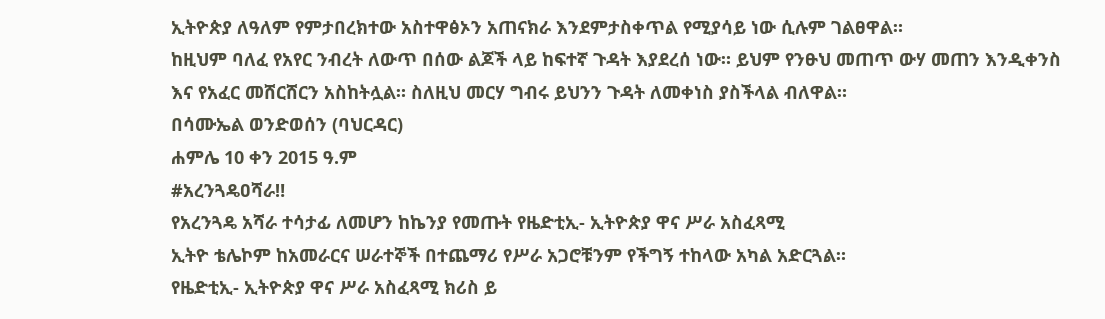ኢትዮጵያ ለዓለም የምታበረክተው አስተዋፅኦን አጠናክራ እንደምታስቀጥል የሚያሳይ ነው ሲሉም ገልፀዋል።
ከዚህም ባለፈ የአየር ንብረት ለውጥ በሰው ልጆች ላይ ከፍተኛ ጉዳት እያደረሰ ነው። ይህም የንፁህ መጠጥ ውሃ መጠን እንዲቀንስ እና የአፈር መሸርሸርን አስከትሏል። ስለዚህ መርሃ ግብሩ ይህንን ጉዳት ለመቀነስ ያስችላል ብለዋል።
በሳሙኤል ወንድወሰን (ባህርዳር)
ሐምሌ 10 ቀን 2015 ዓ.ም
#አረንጓዴዐሻራ‼
የአረንጓዴ አሻራ ተሳታፊ ለመሆን ከኬንያ የመጡት የዜድቲኢ- ኢትዮጵያ ዋና ሥራ አስፈጻሚ
ኢትዮ ቴሌኮም ከአመራርና ሠራተኞች በተጨማሪ የሥራ አጋሮቹንም የችግኝ ተከላው አካል አድርጓል።
የዜድቲኢ- ኢትዮጵያ ዋና ሥራ አስፈጻሚ ክሪስ ይ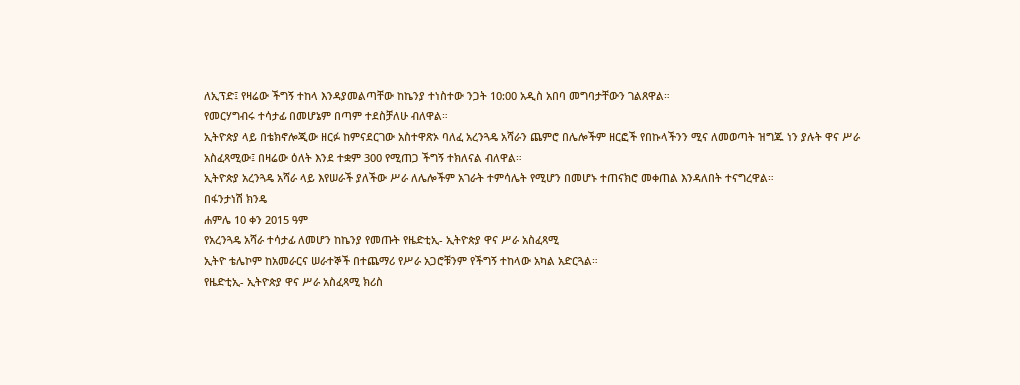ለኢፕድ፤ የዛሬው ችግኝ ተከላ እንዳያመልጣቸው ከኬንያ ተነስተው ንጋት 10:00 አዲስ አበባ መግባታቸውን ገልጸዋል።
የመርሃግብሩ ተሳታፊ በመሆኔም በጣም ተደስቻለሁ ብለዋል።
ኢትዮጵያ ላይ በቴክኖሎጂው ዘርፉ ከምናደርገው አስተዋጽኦ ባለፈ አረንጓዴ አሻራን ጨምሮ በሌሎችም ዘርፎች የበኩላችንን ሚና ለመወጣት ዝግጁ ነን ያሉት ዋና ሥራ አስፈጻሚው፤ በዛሬው ዕለት እንደ ተቋም 300 የሚጠጋ ችግኝ ተክለናል ብለዋል።
ኢትዮጵያ አረንጓዴ አሻራ ላይ እየሠራች ያለችው ሥራ ለሌሎችም አገራት ተምሳሌት የሚሆን በመሆኑ ተጠናክሮ መቀጠል እንዳለበት ተናግረዋል።
በፋንታነሽ ክንዴ
ሐምሌ 10 ቀን 2015 ዓም
የአረንጓዴ አሻራ ተሳታፊ ለመሆን ከኬንያ የመጡት የዜድቲኢ- ኢትዮጵያ ዋና ሥራ አስፈጻሚ
ኢትዮ ቴሌኮም ከአመራርና ሠራተኞች በተጨማሪ የሥራ አጋሮቹንም የችግኝ ተከላው አካል አድርጓል።
የዜድቲኢ- ኢትዮጵያ ዋና ሥራ አስፈጻሚ ክሪስ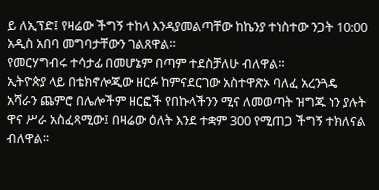ይ ለኢፕድ፤ የዛሬው ችግኝ ተከላ እንዳያመልጣቸው ከኬንያ ተነስተው ንጋት 10:00 አዲስ አበባ መግባታቸውን ገልጸዋል።
የመርሃግብሩ ተሳታፊ በመሆኔም በጣም ተደስቻለሁ ብለዋል።
ኢትዮጵያ ላይ በቴክኖሎጂው ዘርፉ ከምናደርገው አስተዋጽኦ ባለፈ አረንጓዴ አሻራን ጨምሮ በሌሎችም ዘርፎች የበኩላችንን ሚና ለመወጣት ዝግጁ ነን ያሉት ዋና ሥራ አስፈጻሚው፤ በዛሬው ዕለት እንደ ተቋም 300 የሚጠጋ ችግኝ ተክለናል ብለዋል።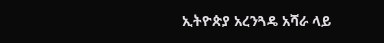ኢትዮጵያ አረንጓዴ አሻራ ላይ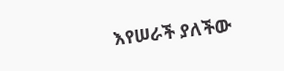እየሠራች ያለችው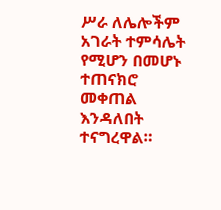ሥራ ለሌሎችም አገራት ተምሳሌት የሚሆን በመሆኑ ተጠናክሮ መቀጠል እንዳለበት ተናግረዋል።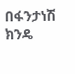በፋንታነሽ ክንዴ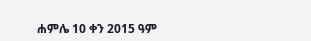ሐምሌ 10 ቀን 2015 ዓም